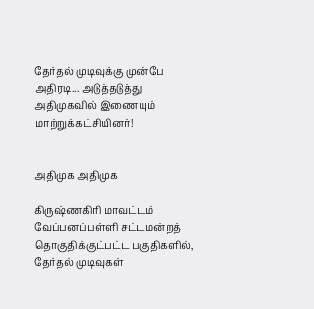தேர்தல் முடிவுக்கு முன்பே அதிரடி... அடுத்தடுத்து அதிமுகவில் இணையும் மாற்றுக்கட்சியினர்!


அதிமுக அதிமுக

கிருஷ்ணகிரி மாவட்டம் வேப்பனப்பள்ளி சட்டமன்றத் தொகுதிக்குட்பட்ட பகுதிகளில், தேர்தல் முடிவுகள்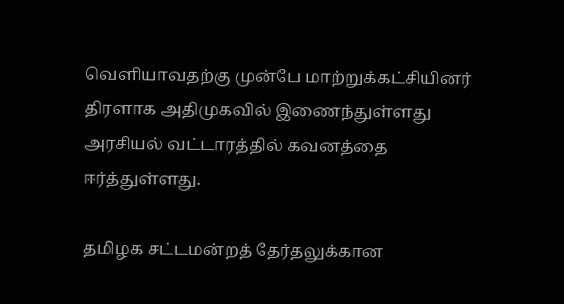வெளியாவதற்கு முன்பே மாற்றுக்கட்சியினர் திரளாக அதிமுகவில் இணைந்துள்ளது அரசியல் வட்டாரத்தில் கவனத்தை ஈர்த்துள்ளது.

தமிழக சட்டமன்றத் தேர்தலுக்கான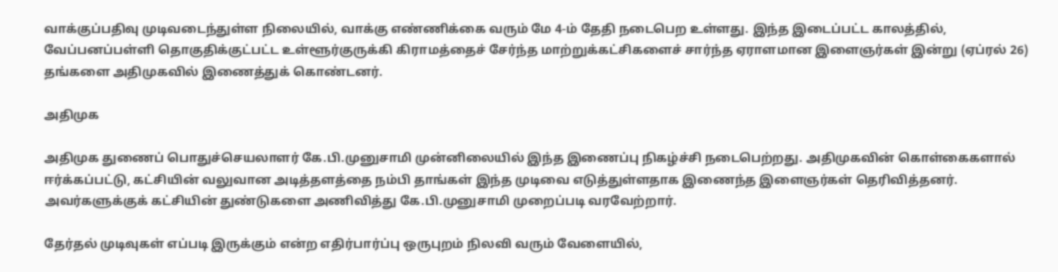வாக்குப்பதிவு முடிவடைந்துள்ள நிலையில், வாக்கு எண்ணிக்கை வரும் மே 4-ம் தேதி நடைபெற உள்ளது. இந்த இடைப்பட்ட காலத்தில், வேப்பனப்பள்ளி தொகுதிக்குட்பட்ட உள்ளூர்குருக்கி கிராமத்தைச் சேர்ந்த மாற்றுக்கட்சிகளைச் சார்ந்த ஏராளமான இளைஞர்கள் இன்று (ஏப்ரல் 26) தங்களை அதிமுகவில் இணைத்துக் கொண்டனர்.

அதிமுக

அதிமுக துணைப் பொதுச்செயலாளர் கே.பி.முனுசாமி முன்னிலையில் இந்த இணைப்பு நிகழ்ச்சி நடைபெற்றது. அதிமுகவின் கொள்கைகளால் ஈர்க்கப்பட்டு, கட்சியின் வலுவான அடித்தளத்தை நம்பி தாங்கள் இந்த முடிவை எடுத்துள்ளதாக இணைந்த இளைஞர்கள் தெரிவித்தனர். அவர்களுக்குக் கட்சியின் துண்டுகளை அணிவித்து கே.பி.முனுசாமி முறைப்படி வரவேற்றார்.

தேர்தல் முடிவுகள் எப்படி இருக்கும் என்ற எதிர்பார்ப்பு ஒருபுறம் நிலவி வரும் வேளையில்,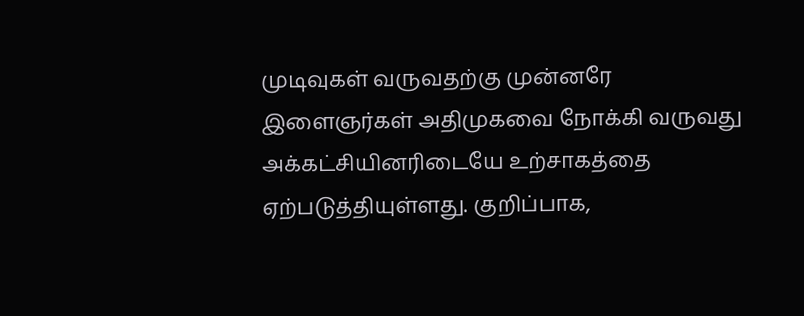முடிவுகள் வருவதற்கு முன்னரே இளைஞர்கள் அதிமுகவை நோக்கி வருவது அக்கட்சியினரிடையே உற்சாகத்தை ஏற்படுத்தியுள்ளது. குறிப்பாக,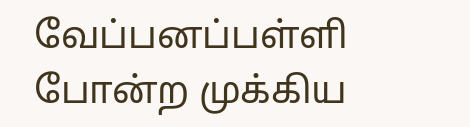வேப்பனப்பள்ளி போன்ற முக்கிய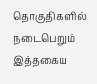தொகுதிகளில் நடைபெறும் இத்தகைய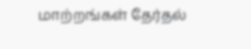மாற்றங்கள் தேர்தல்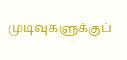முடிவுகளுக்குப்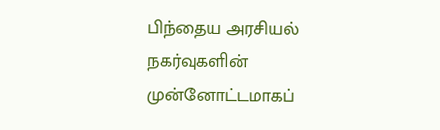பிந்தைய அரசியல் நகர்வுகளின் முன்னோட்டமாகப்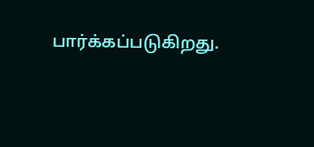பார்க்கப்படுகிறது.